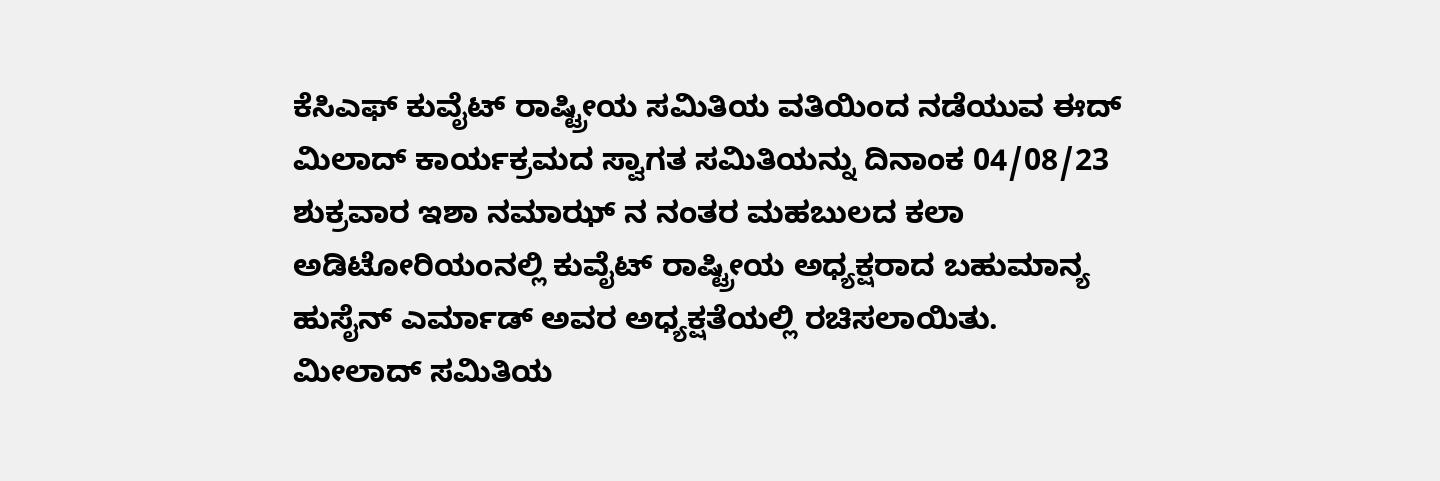ಕೆಸಿಎಫ್ ಕುವೈಟ್ ರಾಷ್ಟ್ರೀಯ ಸಮಿತಿಯ ವತಿಯಿಂದ ನಡೆಯುವ ಈದ್ ಮಿಲಾದ್ ಕಾರ್ಯಕ್ರಮದ ಸ್ವಾಗತ ಸಮಿತಿಯನ್ನು ದಿನಾಂಕ 04/08/23 ಶುಕ್ರವಾರ ಇಶಾ ನಮಾಝ್ ನ ನಂತರ ಮಹಬುಲದ ಕಲಾ ಅಡಿಟೋರಿಯಂನಲ್ಲಿ ಕುವೈಟ್ ರಾಷ್ಟ್ರೀಯ ಅಧ್ಯಕ್ಷರಾದ ಬಹುಮಾನ್ಯ ಹುಸೈನ್ ಎರ್ಮಾಡ್ ಅವರ ಅಧ್ಯಕ್ಷತೆಯಲ್ಲಿ ರಚಿಸಲಾಯಿತು.
ಮೀಲಾದ್ ಸಮಿತಿಯ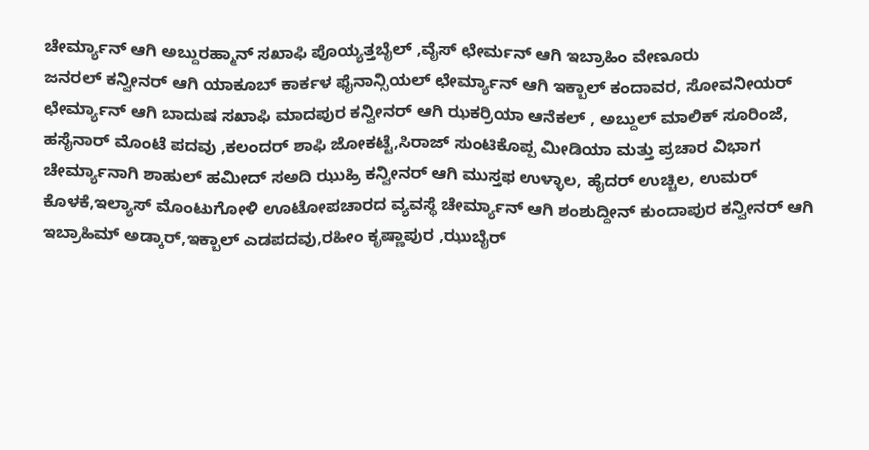ಚೇರ್ಮ್ಯಾನ್ ಆಗಿ ಅಬ್ದುರಹ್ಮಾನ್ ಸಖಾಫಿ ಪೊಯ್ಯತ್ತಬೈಲ್ ,ವೈಸ್ ಛೇರ್ಮನ್ ಆಗಿ ಇಬ್ರಾಹಿಂ ವೇಣೂರು
ಜನರಲ್ ಕನ್ವೀನರ್ ಆಗಿ ಯಾಕೂಬ್ ಕಾರ್ಕಳ ಫೈನಾನ್ಸಿಯಲ್ ಛೇರ್ಮ್ಯಾನ್ ಆಗಿ ಇಕ್ಬಾಲ್ ಕಂದಾವರ, ಸೋವನೀಯರ್ ಛೇರ್ಮ್ಯಾನ್ ಆಗಿ ಬಾದುಷ ಸಖಾಫಿ ಮಾದಪುರ ಕನ್ವೀನರ್ ಆಗಿ ಝಕರ್ರಿಯಾ ಆನೆಕಲ್ , ಅಬ್ದುಲ್ ಮಾಲಿಕ್ ಸೂರಿಂಜೆ, ಹಸೈನಾರ್ ಮೊಂಟೆ ಪದವು ,ಕಲಂದರ್ ಶಾಫಿ ಜೋಕಟ್ಟೆ,ಸಿರಾಜ್ ಸುಂಟಿಕೊಪ್ಪ ಮೀಡಿಯಾ ಮತ್ತು ಪ್ರಚಾರ ವಿಭಾಗ ಚೇರ್ಮ್ಯಾನಾಗಿ ಶಾಹುಲ್ ಹಮೀದ್ ಸಅದಿ ಝುಹ್ರಿ ಕನ್ವೀನರ್ ಆಗಿ ಮುಸ್ತಫ ಉಳ್ಳಾಲ, ಹೈದರ್ ಉಚ್ಚಿಲ, ಉಮರ್ ಕೊಳಕೆ,ಇಲ್ಯಾಸ್ ಮೊಂಟುಗೋಳಿ ಊಟೋಪಚಾರದ ವ್ಯವಸ್ಥೆ ಚೇರ್ಮ್ಯಾನ್ ಆಗಿ ಶಂಶುದ್ದೀನ್ ಕುಂದಾಪುರ ಕನ್ವೀನರ್ ಆಗಿ ಇಬ್ರಾಹಿಮ್ ಅಡ್ಕಾರ್,ಇಕ್ಬಾಲ್ ಎಡಪದವು,ರಹೀಂ ಕೃಷ್ಣಾಪುರ ,ಝುಬೈರ್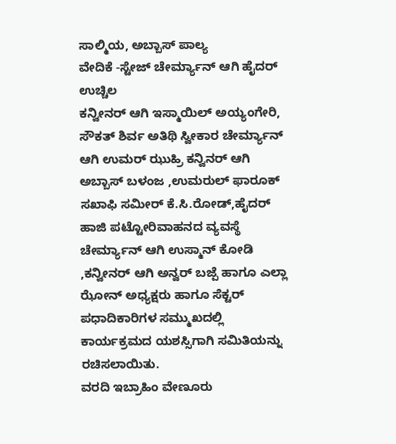ಸಾಲ್ಮಿಯ, ಅಬ್ಬಾಸ್ ಪಾಲ್ಯ
ವೇದಿಕೆ -ಸ್ಟೇಜ್ ಚೇರ್ಮ್ಯಾನ್ ಆಗಿ ಹೈದರ್ ಉಚ್ಚಿಲ
ಕನ್ವೀನರ್ ಆಗಿ ಇಸ್ಮಾಯಿಲ್ ಅಯ್ಯಂಗೇರಿ, ಸೌಕತ್ ಶಿರ್ವ ಅತಿಥಿ ಸ್ವೀಕಾರ ಚೇರ್ಮ್ಯಾನ್ ಆಗಿ ಉಮರ್ ಝುಹ್ರಿ ಕನ್ವಿನರ್ ಆಗಿ ಅಬ್ಬಾಸ್ ಬಳಂಜ ,ಉಮರುಲ್ ಫಾರೂಕ್ ಸಖಾಫಿ ಸಮೀರ್ ಕೆ.ಸಿ.ರೋಡ್,ಹೈದರ್ ಹಾಜಿ ಪಟ್ಟೋರಿವಾಹನದ ವ್ಯವಸ್ಥೆ ಚೇರ್ಮ್ಯಾನ್ ಆಗಿ ಉಸ್ಮಾನ್ ಕೋಡಿ ,ಕನ್ವೀನರ್ ಆಗಿ ಅನ್ವರ್ ಬಜ್ಪೆ ಹಾಗೂ ಎಲ್ಲಾ ಝೋನ್ ಅಧ್ಯಕ್ಷರು ಹಾಗೂ ಸೆಕ್ಟರ್ ಪಧಾದಿಕಾರಿಗಳ ಸಮ್ಮುಖದಲ್ಲಿ ಕಾರ್ಯಕ್ರಮದ ಯಶಸ್ಸಿಗಾಗಿ ಸಮಿತಿಯನ್ನು ರಚಿಸಲಾಯಿತು.
ವರದಿ ಇಬ್ರಾಹಿಂ ವೇಣೂರು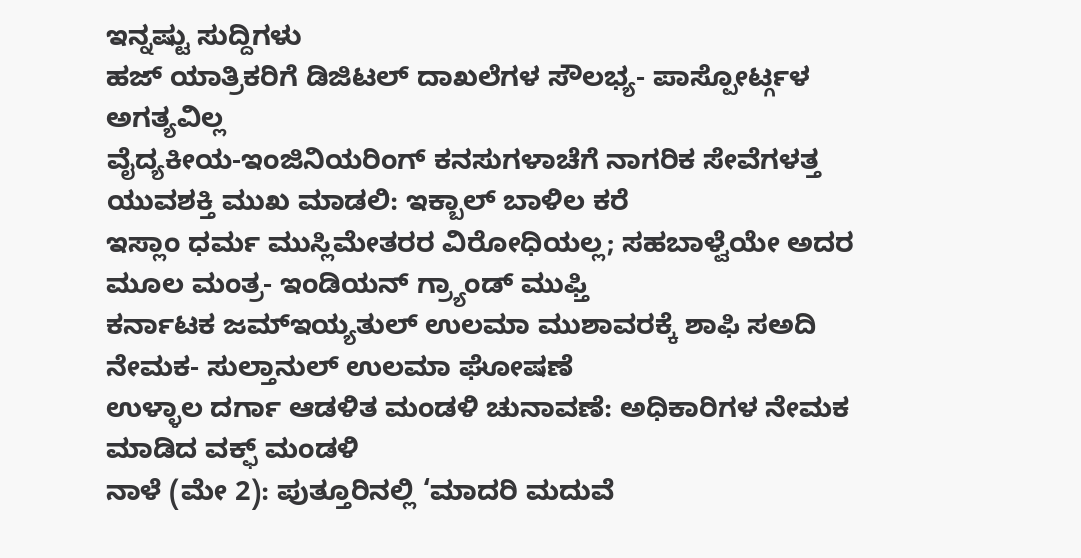ಇನ್ನಷ್ಟು ಸುದ್ದಿಗಳು
ಹಜ್ ಯಾತ್ರಿಕರಿಗೆ ಡಿಜಿಟಲ್ ದಾಖಲೆಗಳ ಸೌಲಭ್ಯ- ಪಾಸ್ಪೋರ್ಟ್ಗಳ ಅಗತ್ಯವಿಲ್ಲ
ವೈದ್ಯಕೀಯ-ಇಂಜಿನಿಯರಿಂಗ್ ಕನಸುಗಳಾಚೆಗೆ ನಾಗರಿಕ ಸೇವೆಗಳತ್ತ ಯುವಶಕ್ತಿ ಮುಖ ಮಾಡಲಿ: ಇಕ್ಬಾಲ್ ಬಾಳಿಲ ಕರೆ
ಇಸ್ಲಾಂ ಧರ್ಮ ಮುಸ್ಲಿಮೇತರರ ವಿರೋಧಿಯಲ್ಲ; ಸಹಬಾಳ್ವೆಯೇ ಅದರ ಮೂಲ ಮಂತ್ರ- ಇಂಡಿಯನ್ ಗ್ರ್ಯಾಂಡ್ ಮುಫ್ತಿ
ಕರ್ನಾಟಕ ಜಮ್ಇಯ್ಯತುಲ್ ಉಲಮಾ ಮುಶಾವರಕ್ಕೆ ಶಾಫಿ ಸಅದಿ ನೇಮಕ- ಸುಲ್ತಾನುಲ್ ಉಲಮಾ ಘೋಷಣೆ
ಉಳ್ಳಾಲ ದರ್ಗಾ ಆಡಳಿತ ಮಂಡಳಿ ಚುನಾವಣೆ: ಅಧಿಕಾರಿಗಳ ನೇಮಕ ಮಾಡಿದ ವಕ್ಫ್ ಮಂಡಳಿ
ನಾಳೆ (ಮೇ 2): ಪುತ್ತೂರಿನಲ್ಲಿ ‘ಮಾದರಿ ಮದುವೆ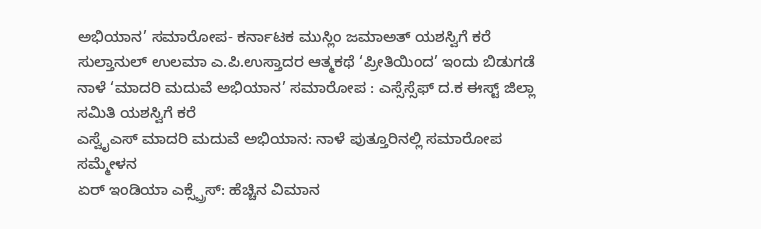ಅಭಿಯಾನ’ ಸಮಾರೋಪ- ಕರ್ನಾಟಕ ಮುಸ್ಲಿಂ ಜಮಾಅತ್ ಯಶಸ್ವಿಗೆ ಕರೆ
ಸುಲ್ತಾನುಲ್ ಉಲಮಾ ಎ.ಪಿ.ಉಸ್ತಾದರ ಆತ್ಮಕಥೆ ‘ಪ್ರೀತಿಯಿಂದ’ ಇಂದು ಬಿಡುಗಡೆ
ನಾಳೆ ‘ಮಾದರಿ ಮದುವೆ ಅಭಿಯಾನ’ ಸಮಾರೋಪ : ಎಸ್ಸೆಸ್ಸೆಫ್ ದ.ಕ ಈಸ್ಟ್ ಜಿಲ್ಲಾ ಸಮಿತಿ ಯಶಸ್ವಿಗೆ ಕರೆ
ಎಸ್ವೈಎಸ್ ಮಾದರಿ ಮದುವೆ ಅಭಿಯಾನ: ನಾಳೆ ಪುತ್ತೂರಿನಲ್ಲಿ ಸಮಾರೋಪ ಸಮ್ಮೇಳನ
ಏರ್ ಇಂಡಿಯಾ ಎಕ್ಸ್ಪ್ರೆಸ್: ಹೆಚ್ಚಿನ ವಿಮಾನ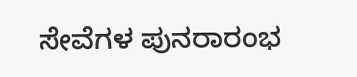ಸೇವೆಗಳ ಪುನರಾರಂಭ